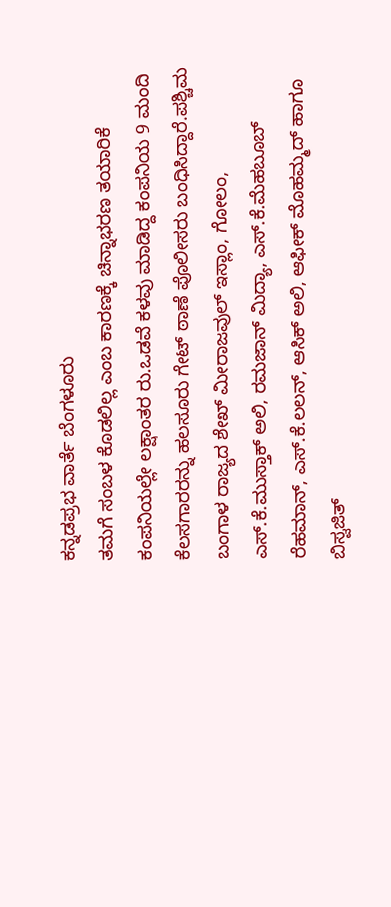ಕನ್ನಡಪ್ರಭ ವಾರ್ತೆ ಬೆಂಗಳೂರು
ತಮಗೆ ಸಂಬಳ ಕೊಡಲಿಲ್ಲ ಎಂಬ ಕಾರಣಕ್ಕೆ ಚಿನ್ನಾಭರಣ ತಯಾರಿಕೆ ಕಂಪನಿಯಲ್ಲೇ ಲಕ್ಷಾಂತರ ರು.ಒಡವೆ ಕಳವು ಮಾಡಿದ್ದ ಕಂಪನಿಯ 9 ಮಂದಿ ಕೆಲಸಗಾರರನ್ನು ಹಲಸೂರು ಗೇಟ್ ಠಾಣೆ ಪೊಲೀಸರು ಬಂಧಿಸಿದ್ದಾರೆ.ಪಶ್ಚಿಮ ಬಂಗಾಳ ರಾಜ್ಯದ ಶೇಖ್ ಮೀರಾಜವುಲ್ ಇಸ್ಲಾಂ, ಗೋಲಂ, ಎಸ್.ಕೆ.ಮುಸ್ತಾಕ್ ಅಲಿ, ರಮಜಾನ್ ಮಿದ್ಯಾ, ಎಸ್.ಕೆ.ಮೆಹಬೂಬ್ ರೆಹಮಾನ್, ಎಸ್.ಕೆ.ಲಲನ್, ಆಸಿಕ್ ಅಲಿ, ಆಫೀಕ್ ಮೊಹಮ್ಮದ್ ಹಾಗೂ ಬಿಸ್ವಜಿತ್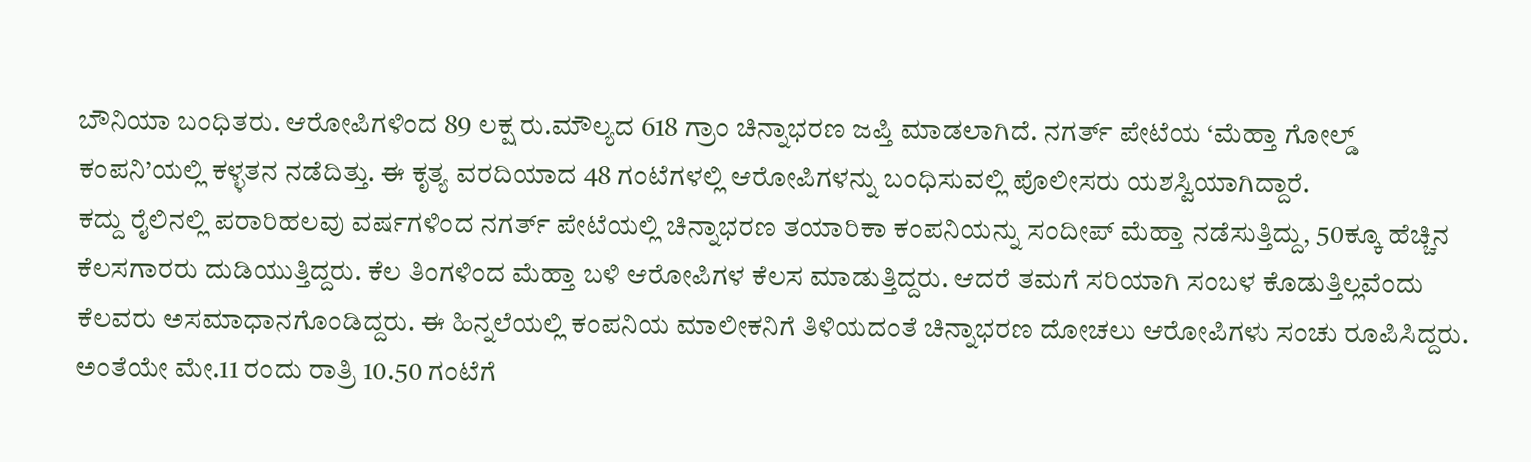ಬೌನಿಯಾ ಬಂಧಿತರು. ಆರೋಪಿಗಳಿಂದ 89 ಲಕ್ಷ ರು.ಮೌಲ್ಯದ 618 ಗ್ರಾಂ ಚಿನ್ನಾಭರಣ ಜಪ್ತಿ ಮಾಡಲಾಗಿದೆ. ನಗರ್ತ್ ಪೇಟೆಯ ‘ಮೆಹ್ತಾ ಗೋಲ್ಡ್ ಕಂಪನಿ’ಯಲ್ಲಿ ಕಳ್ಳತನ ನಡೆದಿತ್ತು. ಈ ಕೃತ್ಯ ವರದಿಯಾದ 48 ಗಂಟೆಗಳಲ್ಲಿ ಆರೋಪಿಗಳನ್ನು ಬಂಧಿಸುವಲ್ಲಿ ಪೊಲೀಸರು ಯಶಸ್ವಿಯಾಗಿದ್ದಾರೆ.
ಕದ್ದು ರೈಲಿನಲ್ಲಿ ಪರಾರಿಹಲವು ವರ್ಷಗಳಿಂದ ನಗರ್ತ್ ಪೇಟೆಯಲ್ಲಿ ಚಿನ್ನಾಭರಣ ತಯಾರಿಕಾ ಕಂಪನಿಯನ್ನು ಸಂದೀಪ್ ಮೆಹ್ತಾ ನಡೆಸುತ್ತಿದ್ದು, 50ಕ್ಕೂ ಹೆಚ್ಚಿನ ಕೆಲಸಗಾರರು ದುಡಿಯುತ್ತಿದ್ದರು. ಕೆಲ ತಿಂಗಳಿಂದ ಮೆಹ್ತಾ ಬಳಿ ಆರೋಪಿಗಳ ಕೆಲಸ ಮಾಡುತ್ತಿದ್ದರು. ಆದರೆ ತಮಗೆ ಸರಿಯಾಗಿ ಸಂಬಳ ಕೊಡುತ್ತಿಲ್ಲವೆಂದು ಕೆಲವರು ಅಸಮಾಧಾನಗೊಂಡಿದ್ದರು. ಈ ಹಿನ್ನಲೆಯಲ್ಲಿ ಕಂಪನಿಯ ಮಾಲೀಕನಿಗೆ ತಿಳಿಯದಂತೆ ಚಿನ್ನಾಭರಣ ದೋಚಲು ಆರೋಪಿಗಳು ಸಂಚು ರೂಪಿಸಿದ್ದರು.
ಅಂತೆಯೇ ಮೇ.11 ರಂದು ರಾತ್ರಿ 10.50 ಗಂಟೆಗೆ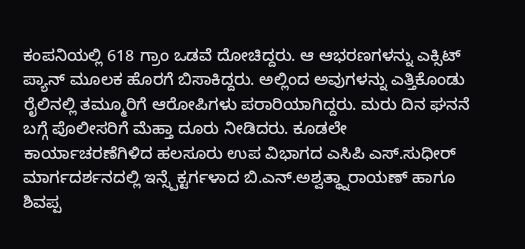ಕಂಪನಿಯಲ್ಲಿ 618 ಗ್ರಾಂ ಒಡವೆ ದೋಚಿದ್ದರು. ಆ ಆಭರಣಗಳನ್ನು ಎಕ್ಸಿಟ್ ಪ್ಯಾನ್ ಮೂಲಕ ಹೊರಗೆ ಬಿಸಾಕಿದ್ದರು. ಅಲ್ಲಿಂದ ಅವುಗಳನ್ನು ಎತ್ತಿಕೊಂಡು ರೈಲಿನಲ್ಲಿ ತಮ್ಮೂರಿಗೆ ಆರೋಪಿಗಳು ಪರಾರಿಯಾಗಿದ್ದರು. ಮರು ದಿನ ಘನನೆ ಬಗ್ಗೆ ಪೊಲೀಸರಿಗೆ ಮೆಹ್ತಾ ದೂರು ನೀಡಿದರು. ಕೂಡಲೇ ಕಾರ್ಯಾಚರಣೆಗಿಳಿದ ಹಲಸೂರು ಉಪ ವಿಭಾಗದ ಎಸಿಪಿ ಎಸ್.ಸುಧೀರ್ ಮಾರ್ಗದರ್ಶನದಲ್ಲಿ ಇನ್ಸ್ಪೆಕ್ಟರ್ಗಳಾದ ಬಿ.ಎನ್.ಅಶ್ವತ್ಥ್ನಾರಾಯಣ್ ಹಾಗೂ ಶಿವಪ್ಪ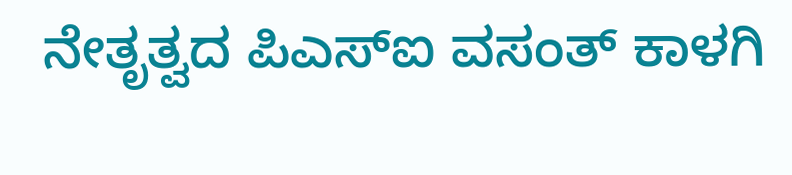ನೇತೃತ್ವದ ಪಿಎಸ್ಐ ವಸಂತ್ ಕಾಳಗಿ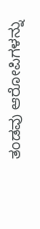ತಂಡವು ಆರೋಪಿಗಳನ್ನು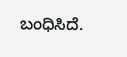ಬಂಧಿಸಿದೆ.